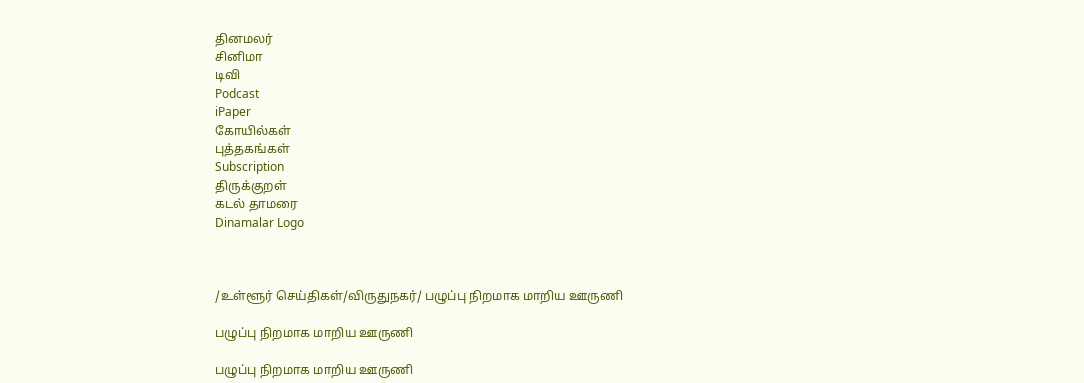தினமலர்
சினிமா
டிவி
Podcast
iPaper
கோயில்கள்
புத்தகங்கள்
Subscription
திருக்குறள்
கடல் தாமரை
Dinamalar Logo



/உள்ளூர் செய்திகள்/விருதுநகர்/ பழுப்பு நிறமாக மாறிய ஊருணி

பழுப்பு நிறமாக மாறிய ஊருணி

பழுப்பு நிறமாக மாறிய ஊருணி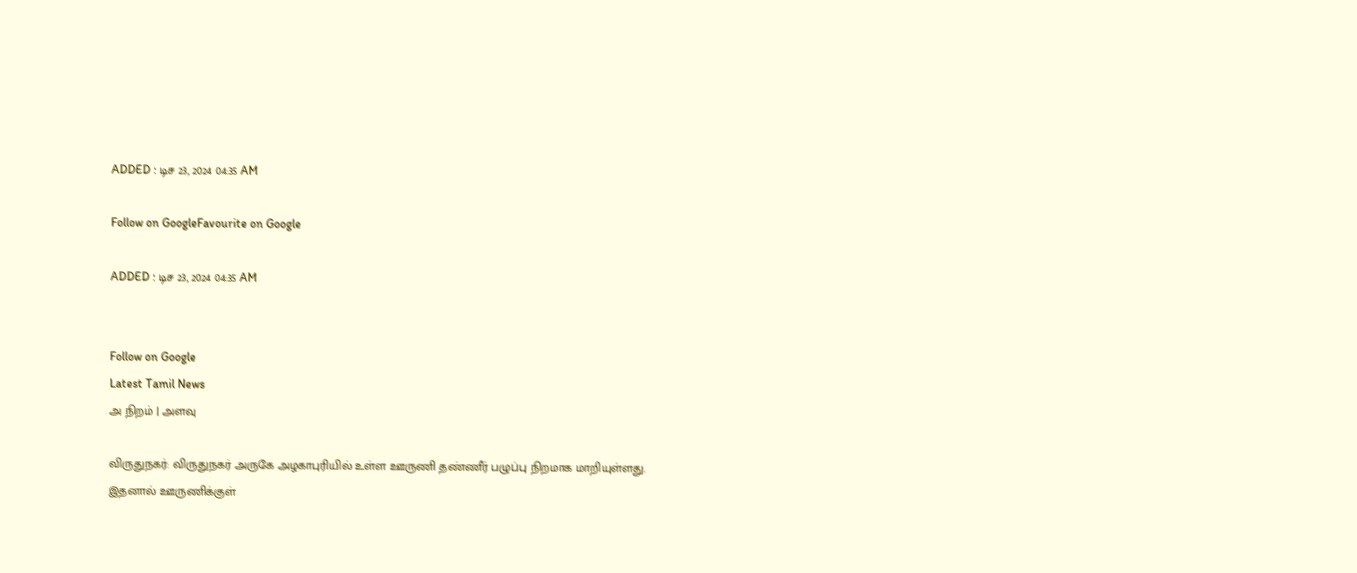ADDED : டிச 23, 2024 04:35 AM

Follow on GoogleFavourite on Google

ADDED : டிச 23, 2024 04:35 AM


Follow on Google
Latest Tamil News
அ நிறம் | அளவு

விருதுநகர்: விருதுநகர் அருகே அழகாபுரியில் உள்ள ஊருணி தண்ணீர் பழுப்பு நிறமாக மாறியுள்ளது. இதனால் ஊருணிக்குள்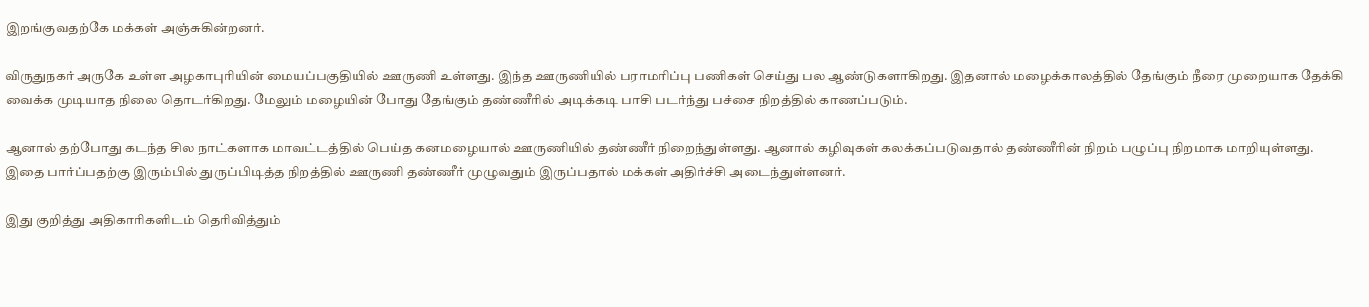இறங்குவதற்கே மக்கள் அஞ்சுகின்றனர்.

விருதுநகர் அருகே உள்ள அழகாபுரியின் மையப்பகுதியில் ஊருணி உள்ளது. இந்த ஊருணியில் பராமரிப்பு பணிகள் செய்து பல ஆண்டுகளாகிறது. இதனால் மழைக்காலத்தில் தேங்கும் நீரை முறையாக தேக்கி வைக்க முடியாத நிலை தொடர்கிறது. மேலும் மழையின் போது தேங்கும் தண்ணீரில் அடிக்கடி பாசி படர்ந்து பச்சை நிறத்தில் காணப்படும்.

ஆனால் தற்போது கடந்த சில நாட்களாக மாவட்டத்தில் பெய்த கனமழையால் ஊருணியில் தண்ணீர் நிறைந்துள்ளது. ஆனால் கழிவுகள் கலக்கப்படுவதால் தண்ணீரின் நிறம் பழுப்பு நிறமாக மாறியுள்ளது. இதை பார்ப்பதற்கு இரும்பில் துருப்பிடித்த நிறத்தில் ஊருணி தண்ணீர் முழுவதும் இருப்பதால் மக்கள் அதிர்ச்சி அடைந்துள்ளனர்.

இது குறித்து அதிகாரிகளிடம் தெரிவித்தும்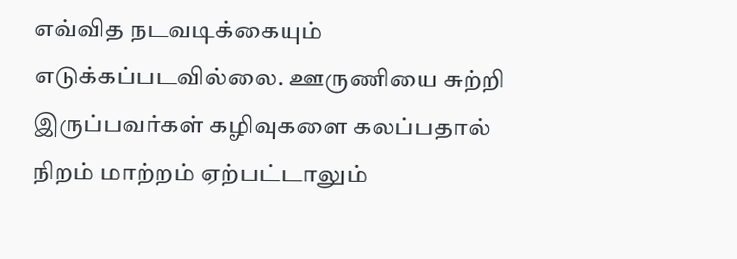எவ்வித நடவடிக்கையும் எடுக்கப்படவில்லை. ஊருணியை சுற்றி இருப்பவர்கள் கழிவுகளை கலப்பதால் நிறம் மாற்றம் ஏற்பட்டாலும்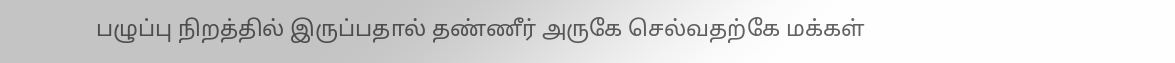பழுப்பு நிறத்தில் இருப்பதால் தண்ணீர் அருகே செல்வதற்கே மக்கள்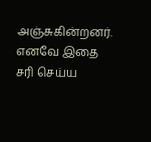அஞ்சுகின்றனர். எனவே இதை சரி செய்ய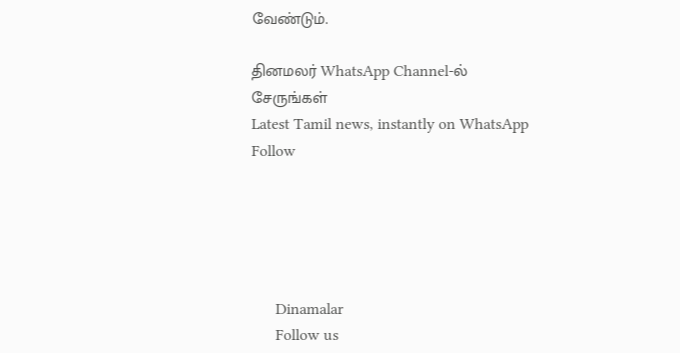வேண்டும்.

தினமலர் WhatsApp Channel-ல் சேருங்கள்
Latest Tamil news, instantly on WhatsApp
Follow





      Dinamalar
      Follow us